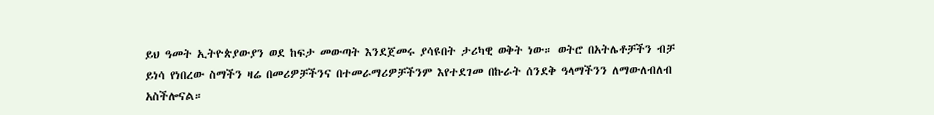ይህ ዓመት ኢትዮጵያውያን ወደ ከፍታ መውጣት እንደጀመሩ ያሳዩበት ታሪካዊ ወቅት ነው። ወትሮ በአትሌቶቻችን ብቻ ይነሳ የነበረው ስማችን ዛሬ በመሪዎቻችንና በተመራማሪዎቻችንም እየተደገመ በኩራት ሰንደቅ ዓላማችንን ለማውለብለብ አስችሎናል።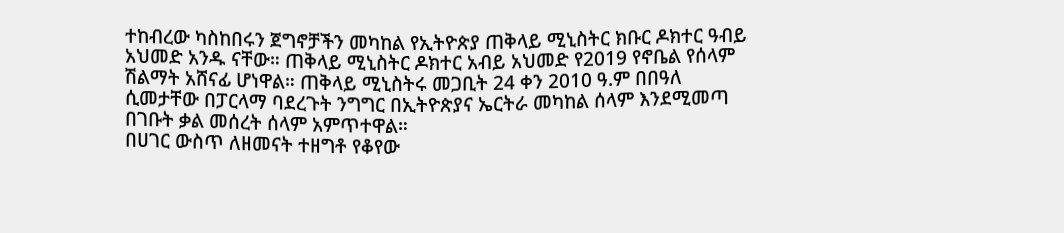ተከብረው ካስከበሩን ጀግኖቻችን መካከል የኢትዮጵያ ጠቅላይ ሚኒስትር ክቡር ዶክተር ዓብይ አህመድ አንዱ ናቸው። ጠቅላይ ሚኒስትር ዶክተር አብይ አህመድ የ2019 የኖቤል የሰላም ሽልማት አሸናፊ ሆነዋል። ጠቅላይ ሚኒስትሩ መጋቢት 24 ቀን 2010 ዓ.ም በበዓለ ሲመታቸው በፓርላማ ባደረጉት ንግግር በኢትዮጵያና ኤርትራ መካከል ሰላም እንደሚመጣ በገቡት ቃል መሰረት ሰላም አምጥተዋል።
በሀገር ውስጥ ለዘመናት ተዘግቶ የቆየው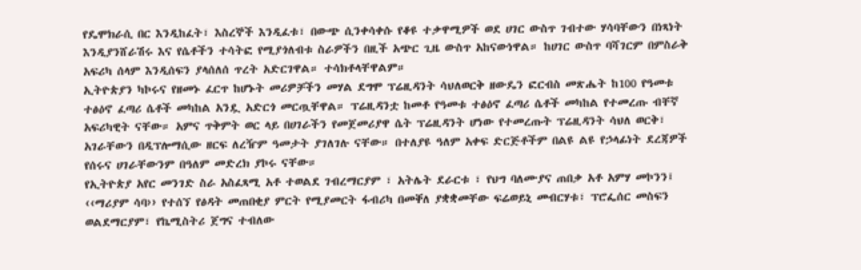የዴሞክራሲ በር እንዲከፈት፣ እስረኞች እንዲፈቱ፣ በውጭ ሲንቀሳቀሱ የቆዩ ተቃዋሚዎች ወደ ሀገር ውስጥ ገብተው ሃሳባቸውን በነጻነት እንዲያንሸራሽሩ እና የሴቶችን ተሳትፎ የሚያጎለብቱ ስራዎችን በዚች አጭር ጊዜ ውስጥ አከናውነዋል። ከሀገር ውስጥ ባሻገርም በምስራቅ አፍሪካ ሰላም እንዲሰፍን ያላሰለሰ ጥረት አድርገዋል። ተሳክቶላቸዋልም።
ኢትዮጵያን ካኮሩና የዘመኑ ፈርጥ ከሆኑት መሪዎቻችን መሃል ደግሞ ፕሬዚዳንት ሳህለወርቅ ዘውዴን ፎርብስ መጽሔት ከ100 የዓመቱ ተፅዕኖ ፈጣሪ ሴቶች መካከል አንዷ አድርጎ መርጧቸዋል። ፕሬዚዳንቷ ከመቶ የዓመቱ ተፅዕኖ ፈጣሪ ሴቶች መካከል የተመረጡ ብቸኛ አፍሪካዊት ናቸው። አምና ጥቅምት ወር ላይ በሀገራችን የመጀመሪያዋ ሴት ፕሬዚዳንት ሆነው የተመረጡት ፕሬዚዳንት ሳህለ ወርቅ፣ አገራቸውን በዲፕሎማሲው ዘርፍ ለረዥም ዓመታት ያገለገሉ ናቸው። በተለያዩ ዓለም አቀፍ ድርጅቶችም በልዩ ልዩ የኃላፊነት ደረጃዎች የሰሩና ሀገራቸውንም በዓለም መድረክ ያኮሩ ናቸው።
የኢትዮጵያ አየር መንገድ ስራ አስፈጻሚ አቶ ተወልደ ገብረማርያም ፣ አትሌት ደራርቱ ፣ የህግ ባለሙያና ጠበቃ አቶ አምሃ መኮንን፤ ‹‹ማሪያም ሳባ›› የተሰኘ የፅዳት መጠበቂያ ምርት የሚያመርት ፋብሪካ በመቐለ ያቋቋመቸው ፍሬወይኒ መብርሃቱ፣ ፕሮፌሰር መስፍን ወልደማርያም፣ የኬሚስትሪ ጀግና ተብለው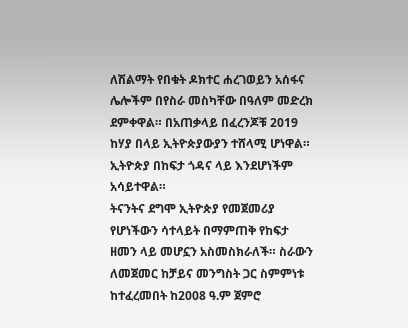ለሽልማት የበቁት ዶክተር ሐረገወይን አሰፋና ሌሎችም በየስራ መስካቸው በዓለም መድረክ ደምቀዋል። በአጠቃላይ በፈረንጆቹ 2019 ከሃያ በላይ ኢትዮጵያውያን ተሸላሚ ሆነዋል። ኢትዮጵያ በከፍታ ጎዳና ላይ እንደሆነችም አሳይተዋል።
ትናንትና ደግሞ ኢትዮጵያ የመጀመሪያ የሆነችውን ሳተላይት በማምጠቅ የከፍታ ዘመን ላይ መሆኗን አስመስክራለች። ስራውን ለመጀመር ከቻይና መንግስት ጋር ስምምነቱ ከተፈረመበት ከ2008 ዓ.ም ጀምሮ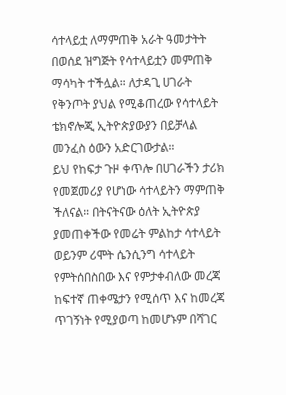ሳተላይቷ ለማምጠቅ አራት ዓመታትት በወሰደ ዝግጅት የሳተላይቷን መምጠቅ ማሳካት ተችሏል። ለታዳጊ ሀገራት የቅንጦት ያህል የሚቆጠረው የሳተላይት ቴክኖሎጂ ኢትዮጵያውያን በይቻላል መንፈስ ዕውን አድርገውታል።
ይህ የከፍታ ጉዞ ቀጥሎ በሀገራችን ታሪክ የመጀመሪያ የሆነው ሳተላይትን ማምጠቅ ችለናል። በትናትናው ዕለት ኢትዮጵያ ያመጠቀችው የመሬት ምልከታ ሳተላይት ወይንም ሪሞት ሴንሲንግ ሳተላይት የምትሰበስበው እና የምታቀብለው መረጃ ከፍተኛ ጠቀሜታን የሚሰጥ እና ከመረጃ ጥገኝነት የሚያወጣ ከመሆኑም በሻገር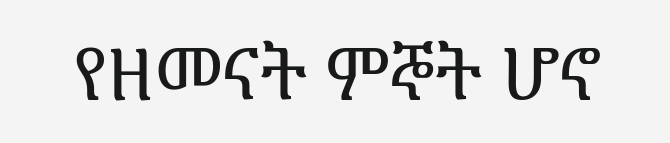የዘመናት ምኞት ሆኖ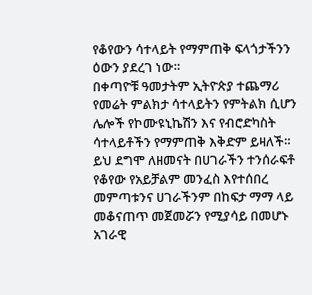የቆየውን ሳተላይት የማምጠቅ ፍላጎታችንን ዕውን ያደረገ ነው።
በቀጣዮቹ ዓመታትም ኢትዮጵያ ተጨማሪ የመሬት ምልክታ ሳተላይትን የምትልክ ሲሆን ሌሎች የኮሙዩኒኬሽን እና የብሮድካስት ሳተላይቶችን የማምጠቅ እቅድም ይዛለች። ይህ ደግሞ ለዘመናት በሀገራችን ተንሰራፍቶ የቆየው የአይቻልም መንፈስ እየተሰበረ መምጣቱንና ሀገራችንም በከፍታ ማማ ላይ መቆናጠጥ መጀመሯን የሚያሳይ በመሆኑ አገራዊ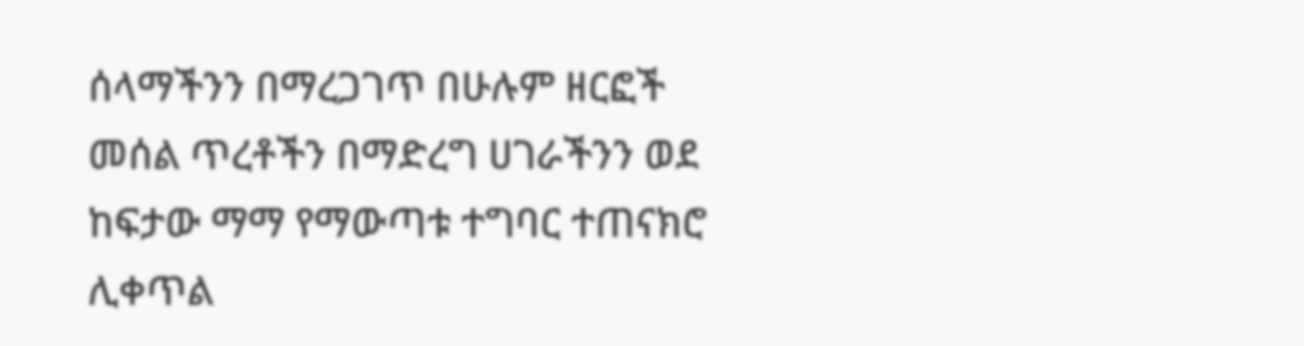ሰላማችንን በማረጋገጥ በሁሉም ዘርፎች መሰል ጥረቶችን በማድረግ ሀገራችንን ወደ ከፍታው ማማ የማውጣቱ ተግባር ተጠናክሮ ሊቀጥል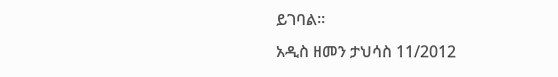ይገባል።
አዲስ ዘመን ታህሳስ 11/2012